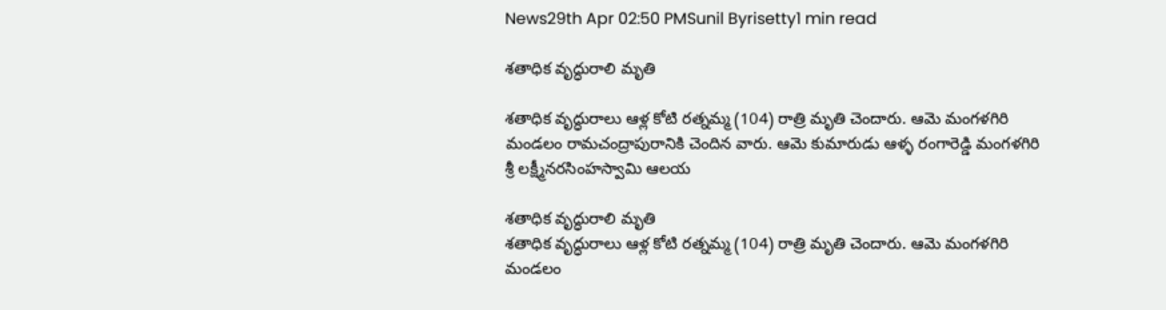News29th Apr 02:50 PMSunil Byrisetty1 min read

శతాధిక వృద్ధురాలి మృతి

శతాధిక వృద్ధురాలు ఆళ్ల కోటి రత్నమ్మ (104) రాత్రి మృతి చెందారు. ఆమె మంగళగిరి మండలం రామచంద్రాపురానికి చెందిన వారు. ఆమె కుమారుడు ఆళ్ళ రంగారెడ్డి మంగళగిరి శ్రీ లక్ష్మీనరసింహస్వామి ఆలయ

శతాధిక వృద్ధురాలి మృతి
శతాధిక వృద్ధురాలు ఆళ్ల కోటి రత్నమ్మ (104) రాత్రి మృతి చెందారు. ఆమె మంగళగిరి మండలం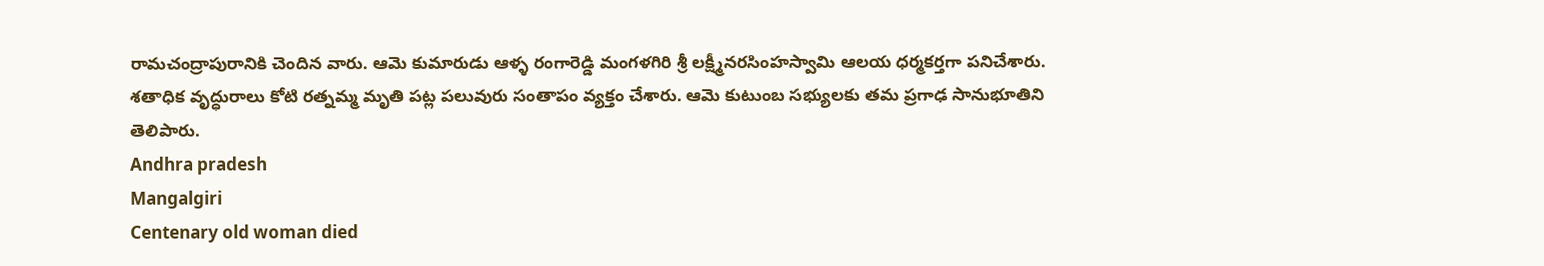రామచంద్రాపురానికి చెందిన వారు. ఆమె కుమారుడు ఆళ్ళ రంగారెడ్డి మంగళగిరి శ్రీ లక్ష్మీనరసింహస్వామి ఆలయ ధర్మకర్తగా పనిచేశారు. శతాధిక వృద్ధురాలు కోటి రత్నమ్మ మృతి పట్ల పలువురు సంతాపం వ్యక్తం చేశారు. ఆమె కుటుంబ సభ్యులకు తమ ప్రగాఢ సానుభూతిని తెలిపారు.
Andhra pradesh
Mangalgiri
Centenary old woman died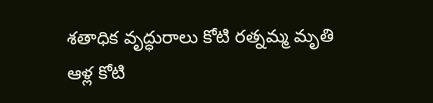శతాధిక వృద్ధురాలు కోటి రత్నమ్మ మృతి
ఆళ్ల కోటి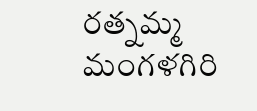రత్నమ్మ
మంగళగిరి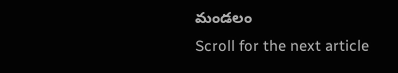మండలం
Scroll for the next article